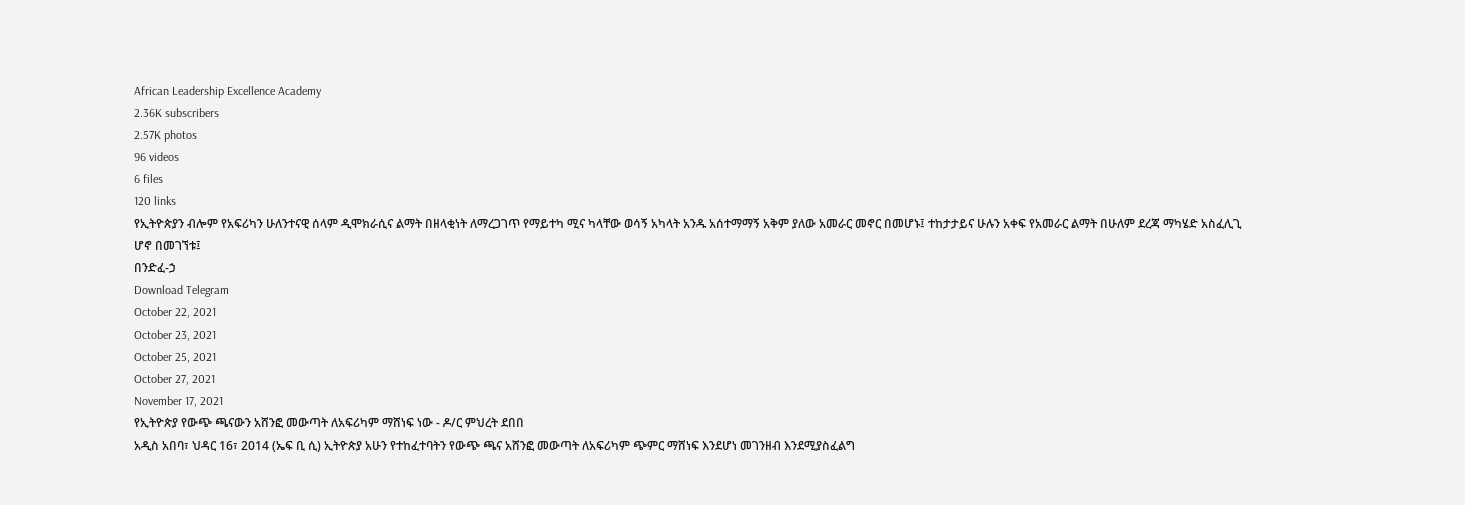African Leadership Excellence Academy
2.36K subscribers
2.57K photos
96 videos
6 files
120 links
የኢትዮጵያን ብሎም የአፍሪካን ሁለንተናዊ ሰላም ዲሞክራሲና ልማት በዘላቂነት ለማረጋገጥ የማይተካ ሚና ካላቸው ወሳኝ አካላት አንዱ አሰተማማኝ አቅም ያለው አመራር መኖር በመሆኑ፤ ተከታታይና ሁሉን አቀፍ የአመራር ልማት በሁለም ደረጃ ማካሄድ አስፈሊጊ ሆኖ በመገኘቱ፤
በንድፈ-ኃ
Download Telegram
October 22, 2021
October 23, 2021
October 25, 2021
October 27, 2021
November 17, 2021
የኢትዮጵያ የውጭ ጫናውን አሸንፎ መውጣት ለአፍሪካም ማሸነፍ ነው - ዶ/ር ምህረት ደበበ
አዲስ አበባ፣ ህዳር 16፣ 2014 (ኤፍ ቢ ሲ) ኢትዮጵያ አሁን የተከፈተባትን የውጭ ጫና አሸንፎ መውጣት ለአፍሪካም ጭምር ማሸነፍ እንደሆነ መገንዘብ እንደሚያስፈልግ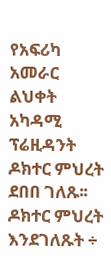የአፍሪካ አመራር ልህቀት አካዳሚ ፕሬዚዳንት ዶክተር ምህረት ደበበ ገለጹ፡፡
ዶክተር ምህረት እንደገለጹት ÷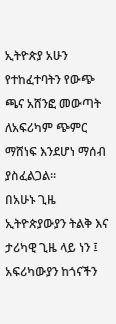ኢትዮጵያ አሁን የተከፈተባትን የውጭ ጫና አሸንፎ መውጣት ለአፍሪካም ጭምር ማሸነፍ እንደሆነ ማሰብ ያስፈልጋል፡፡
በአሁኑ ጊዜ ኢትዮጵያውያን ትልቅ እና ታሪካዊ ጊዜ ላይ ነን ፤ አፍሪካውያን ከጎናችን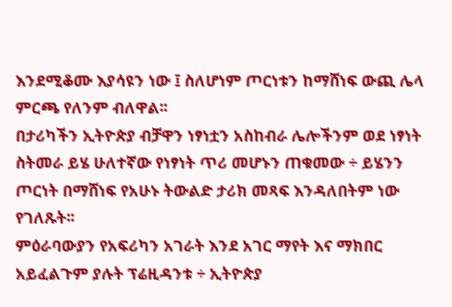እንደሚቆሙ እያሳዩን ነው ፤ ስለሆነም ጦርነቱን ከማሸነፍ ውጪ ሌላ ምርጫ የለንም ብለዋል፡፡
በታሪካችን ኢትዮጵያ ብቻዋን ነፃነቷን አስከብራ ሌሎችንም ወደ ነፃነት ስትመራ ይሄ ሁለተኛው የነፃነት ጥሪ መሆኑን ጠቁመው ÷ ይሄንን ጦርነት በማሸነፍ የአሁኑ ትውልድ ታሪክ መጻፍ እንዳለበትም ነው የገለጹት፡፡
ምዕራባውያን የአፍሪካን አገራት እንደ አገር ማየት እና ማክበር አይፈልጉም ያሉት ፕሬዚዳንቱ ÷ ኢትዮጵያ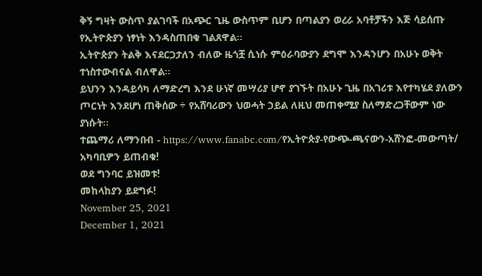ቅኝ ግዛት ውስጥ ያልገባች በአጭር ጊዜ ውስጥም ቢሆን በጣልያን ወረራ አባቶቻችን እጅ ሳይሰጡ የኢትዮጵያን ነፃነት እንዳስጠበቁ ገልጸዋል፡፡
ኢትዮጵያን ትልቅ እናደርጋታለን ብለው ዜጎቿ ሲነሱ ምዕራባውያን ደግሞ እንዳንሆን በአሁኑ ወቅት ተነስተውብናል ብለዋል፡፡
ይህንን እንዳይሳካ ለማድረግ እንደ ሁነኛ መሣሪያ ሆኖ ያገኙት በአሁኑ ጊዜ በአገሪቱ እየተካሄደ ያለውን ጦርነት እንደሆነ ጠቅሰው ÷ የአሸባሪውን ህወሓት ኃይል ለዚህ መጠቀሚያ ስለማድረጋቸውም ነው ያነሱት፡፡
ተጨማሪ ለማንበብ - https://www.fanabc.com/የኢትዮጵያ-የውጭ-ጫናውን-አሸንፎ-መውጣት/
አካባቢዎን ይጠብቁ!
ወደ ግንባር ይዝመቱ!
መከላከያን ይደግፉ!
November 25, 2021
December 1, 2021